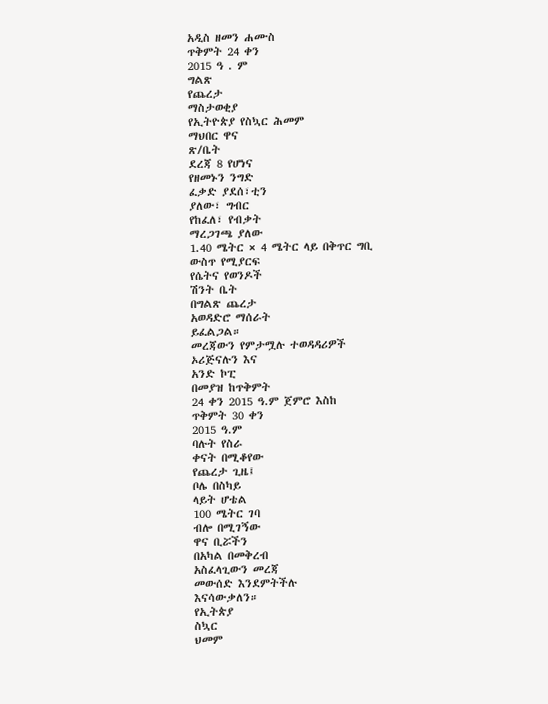አዲስ ዘመን ሐሙስ
ጥቅምት 24 ቀን
2015 ዓ . ም
ግልጽ
የጨረታ
ማስታወቂያ
የኢትዮጵያ የስኳር ሕመም
ማህበር ዋና
ጽ/ቤት
ደረጃ 8 የሆነና
የዘመኑን ንግድ
ፈቃድ ያደሰ፣ቲን
ያለው፣ ግብር
የከፈለ፣ የብቃት
ማረጋገጫ ያለው
1.40 ሜትር × 4 ሜትር ላይ በቅጥር ግቢ
ውስጥ የሚያርፍ
የሴትና የወንዶች
ሽንት ቤት
በግልጽ ጨረታ
አወዳድሮ ማሰራት
ይፈልጋል።
መረጃውን የምታሟሉ ተወዳዳሪዎች
ኦሪጅናሉን እና
አንድ ኮፒ
በመያዝ ከጥቅምት
24 ቀን 2015 ዓ.ም ጀምሮ እስከ
ጥቅምት 30 ቀን
2015 ዓ.ም
ባሉት የስራ
ቀናት በሚቆየው
የጨረታ ጊዜ፤
ቦሌ በስካይ
ላይት ሆቴል
100 ሜትር ገባ
ብሎ በሚገኝው
ዋና ቢሯችን
በአካል በመቅረብ
አስፈላጊውን መረጃ
መውሰድ እንደምትችሉ
እናሳውቃለን።
የኢትጵያ
ስኳር
ህመም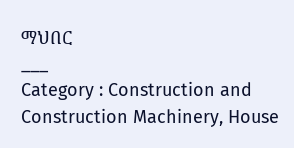ማህበር
___
Category : Construction and Construction Machinery, House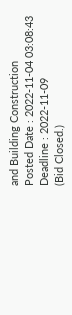and Building Construction
Posted Date : 2022-11-04 03:08:43
Deadline : 2022-11-09
(Bid Closed.)